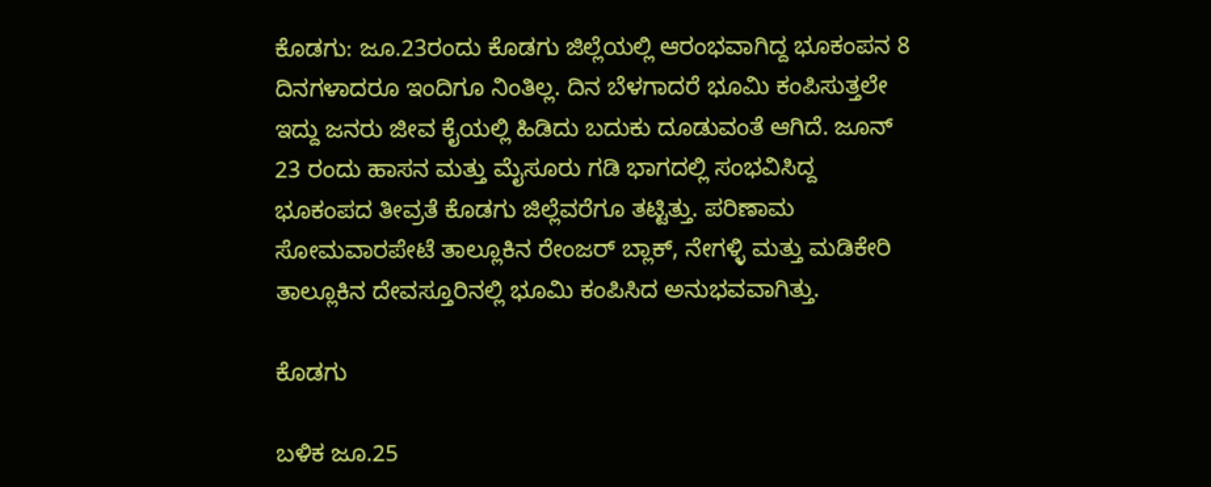ಕೊಡಗು: ಜೂ.23ರಂದು ಕೊಡಗು ಜಿಲ್ಲೆಯಲ್ಲಿ ಆರಂಭವಾಗಿದ್ದ ಭೂಕಂಪನ 8 ದಿನಗಳಾದರೂ ಇಂದಿಗೂ ನಿಂತಿಲ್ಲ. ದಿನ ಬೆಳಗಾದರೆ ಭೂಮಿ ಕಂಪಿಸುತ್ತಲೇ ಇದ್ದು ಜನರು ಜೀವ ಕೈಯಲ್ಲಿ ಹಿಡಿದು ಬದುಕು ದೂಡುವಂತೆ ಆಗಿದೆ. ಜೂನ್ 23 ರಂದು ಹಾಸನ ಮತ್ತು ಮೈಸೂರು ಗಡಿ ಭಾಗದಲ್ಲಿ ಸಂಭವಿಸಿದ್ದ ಭೂಕಂಪದ ತೀವ್ರತೆ ಕೊಡಗು ಜಿಲ್ಲೆವರೆಗೂ ತಟ್ಟಿತ್ತು. ಪರಿಣಾಮ ಸೋಮವಾರಪೇಟೆ ತಾಲ್ಲೂಕಿನ ರೇಂಜರ್ ಬ್ಲಾಕ್, ನೇಗಳ್ಳಿ ಮತ್ತು ಮಡಿಕೇರಿ ತಾಲ್ಲೂಕಿನ ದೇವಸ್ತೂರಿನಲ್ಲಿ ಭೂಮಿ ಕಂಪಿಸಿದ ಅನುಭವವಾಗಿತ್ತು.

ಕೊಡಗು

ಬಳಿಕ ಜೂ.25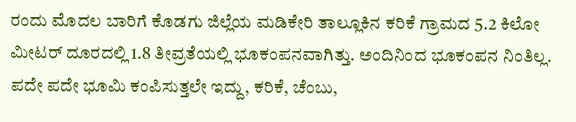ರಂದು ಮೊದಲ ಬಾರಿಗೆ ಕೊಡಗು ಜಿಲ್ಲೆಯ ಮಡಿಕೇರಿ ತಾಲ್ಲೂಕಿನ ಕರಿಕೆ ಗ್ರಾಮದ 5.2 ಕಿಲೋ ಮೀಟರ್ ದೂರದಲ್ಲಿ 1.8 ತೀವ್ರತೆಯಲ್ಲಿ ಭೂಕಂಪನವಾಗಿತ್ತು. ಅಂದಿನಿಂದ ಭೂಕಂಪನ ನಿಂತಿಲ್ಲ. ಪದೇ ಪದೇ ಭೂಮಿ ಕಂಪಿಸುತ್ತಲೇ ಇದ್ದು, ಕರಿಕೆ, ಚೆಂಬು,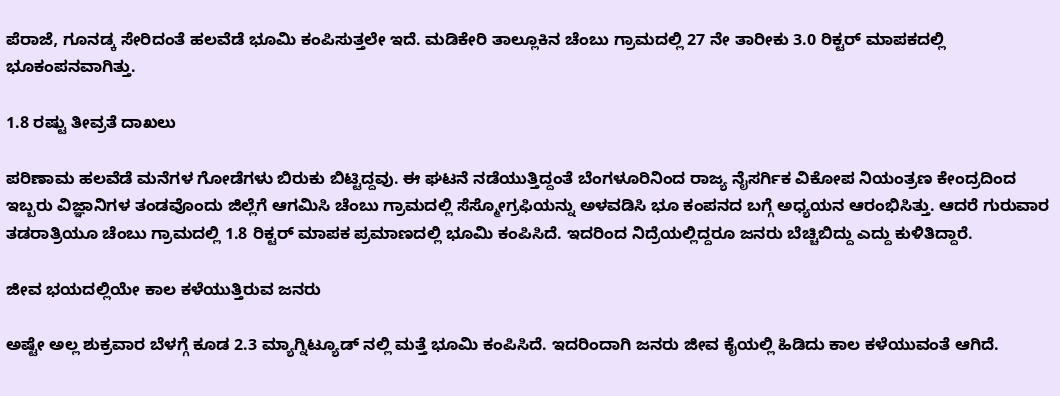ಪೆರಾಜೆ, ಗೂನಡ್ಕ ಸೇರಿದಂತೆ ಹಲವೆಡೆ ಭೂಮಿ ಕಂಪಿಸುತ್ತಲೇ ಇದೆ. ಮಡಿಕೇರಿ ತಾಲ್ಲೂಕಿನ ಚೆಂಬು ಗ್ರಾಮದಲ್ಲಿ 27 ನೇ ತಾರೀಕು 3.0 ರಿಕ್ಟರ್ ಮಾಪಕದಲ್ಲಿ ಭೂಕಂಪನವಾಗಿತ್ತು.

1.8 ರಷ್ಟು ತೀವ್ರತೆ ದಾಖಲು

ಪರಿಣಾಮ ಹಲವೆಡೆ ಮನೆಗಳ ಗೋಡೆಗಳು ಬಿರುಕು ಬಿಟ್ಟಿದ್ದವು. ಈ ಘಟನೆ ನಡೆಯುತ್ತಿದ್ದಂತೆ ಬೆಂಗಳೂರಿನಿಂದ ರಾಜ್ಯ ನೈಸರ್ಗಿಕ ವಿಕೋಪ ನಿಯಂತ್ರಣ ಕೇಂದ್ರದಿಂದ ಇಬ್ಬರು ವಿಜ್ಞಾನಿಗಳ ತಂಡವೊಂದು ಜಿಲ್ಲೆಗೆ ಆಗಮಿಸಿ ಚೆಂಬು ಗ್ರಾಮದಲ್ಲಿ ಸೆಸ್ಮೋಗ್ರಫಿಯನ್ನು ಅಳವಡಿಸಿ ಭೂ ಕಂಪನದ ಬಗ್ಗೆ ಅಧ್ಯಯನ ಆರಂಭಿಸಿತ್ತು. ಆದರೆ ಗುರುವಾರ ತಡರಾತ್ರಿಯೂ ಚೆಂಬು ಗ್ರಾಮದಲ್ಲಿ 1.8 ರಿಕ್ಟರ್ ಮಾಪಕ ಪ್ರಮಾಣದಲ್ಲಿ ಭೂಮಿ ಕಂಪಿಸಿದೆ. ಇದರಿಂದ ನಿದ್ರೆಯಲ್ಲಿದ್ದರೂ ಜನರು ಬೆಚ್ಚಿಬಿದ್ದು ಎದ್ದು ಕುಳಿತಿದ್ದಾರೆ.

ಜೀವ ಭಯದಲ್ಲಿಯೇ ಕಾಲ ಕಳೆಯುತ್ತಿರುವ ಜನರು

ಅಷ್ಟೇ ಅಲ್ಲ ಶುಕ್ರವಾರ ಬೆಳಗ್ಗೆ ಕೂಡ 2.3 ಮ್ಯಾಗ್ನಿಟ್ಯೂಡ್ ನಲ್ಲಿ ಮತ್ತೆ ಭೂಮಿ ಕಂಪಿಸಿದೆ. ಇದರಿಂದಾಗಿ ಜನರು ಜೀವ ಕೈಯಲ್ಲಿ ಹಿಡಿದು ಕಾಲ ಕಳೆಯುವಂತೆ ಆಗಿದೆ.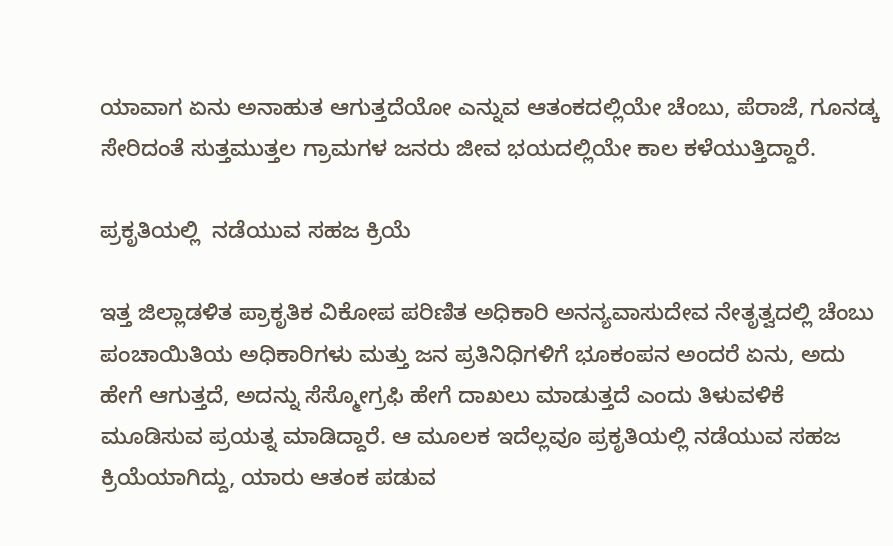ಯಾವಾಗ ಏನು ಅನಾಹುತ ಆಗುತ್ತದೆಯೋ ಎನ್ನುವ ಆತಂಕದಲ್ಲಿಯೇ ಚೆಂಬು, ಪೆರಾಜೆ, ಗೂನಡ್ಕ ಸೇರಿದಂತೆ ಸುತ್ತಮುತ್ತಲ ಗ್ರಾಮಗಳ ಜನರು ಜೀವ ಭಯದಲ್ಲಿಯೇ ಕಾಲ ಕಳೆಯುತ್ತಿದ್ದಾರೆ.

ಪ್ರಕೃತಿಯಲ್ಲಿ  ನಡೆಯುವ ಸಹಜ ಕ್ರಿಯೆ

ಇತ್ತ ಜಿಲ್ಲಾಡಳಿತ ಪ್ರಾಕೃತಿಕ ವಿಕೋಪ ಪರಿಣಿತ ಅಧಿಕಾರಿ ಅನನ್ಯವಾಸುದೇವ ನೇತೃತ್ವದಲ್ಲಿ ಚೆಂಬು ಪಂಚಾಯಿತಿಯ ಅಧಿಕಾರಿಗಳು ಮತ್ತು ಜನ ಪ್ರತಿನಿಧಿಗಳಿಗೆ ಭೂಕಂಪನ ಅಂದರೆ ಏನು, ಅದು ಹೇಗೆ ಆಗುತ್ತದೆ, ಅದನ್ನು ಸೆಸ್ಮೋಗ್ರಫಿ ಹೇಗೆ ದಾಖಲು ಮಾಡುತ್ತದೆ ಎಂದು ತಿಳುವಳಿಕೆ ಮೂಡಿಸುವ ಪ್ರಯತ್ನ ಮಾಡಿದ್ದಾರೆ. ಆ ಮೂಲಕ ಇದೆಲ್ಲವೂ ಪ್ರಕೃತಿಯಲ್ಲಿ ನಡೆಯುವ ಸಹಜ ಕ್ರಿಯೆಯಾಗಿದ್ದು, ಯಾರು ಆತಂಕ ಪಡುವ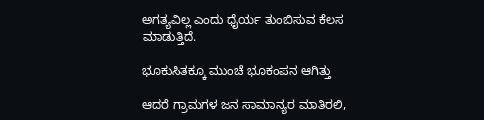ಅಗತ್ಯವಿಲ್ಲ ಎಂದು ಧೈರ್ಯ ತುಂಬಿಸುವ ಕೆಲಸ ಮಾಡುತ್ತಿದೆ.

ಭೂಕುಸಿತಕ್ಕೂ ಮುಂಚೆ ಭೂಕಂಪನ ಆಗಿತ್ತು

ಆದರೆ ಗ್ರಾಮಗಳ ಜನ ಸಾಮಾನ್ಯರ ಮಾತಿರಲಿ,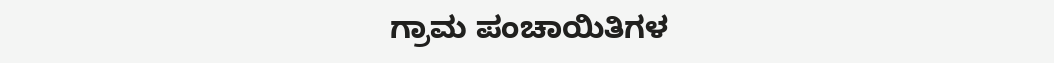ಗ್ರಾಮ ಪಂಚಾಯಿತಿಗಳ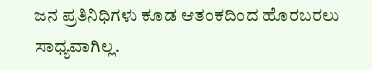ಜನ ಪ್ರತಿನಿಧಿಗಳು ಕೂಡ ಆತಂಕದಿಂದ ಹೊರಬರಲು ಸಾಧ್ಯವಾಗಿಲ್ಲ.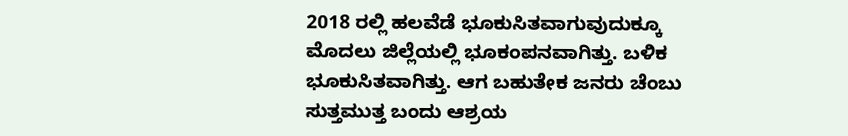2018 ರಲ್ಲಿ ಹಲವೆಡೆ ಭೂಕುಸಿತವಾಗುವುದುಕ್ಕೂ ಮೊದಲು ಜಿಲ್ಲೆಯಲ್ಲಿ ಭೂಕಂಪನವಾಗಿತ್ತು. ಬಳಿಕ ಭೂಕುಸಿತವಾಗಿತ್ತು. ಆಗ ಬಹುತೇಕ ಜನರು ಚೆಂಬು ಸುತ್ತಮುತ್ತ ಬಂದು ಆಶ್ರಯ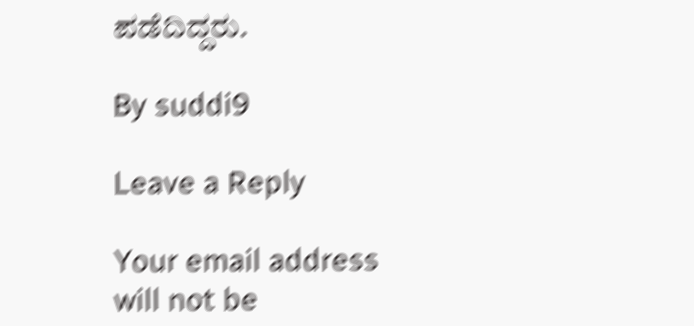ಪಡೆದಿದ್ದರು.

By suddi9

Leave a Reply

Your email address will not be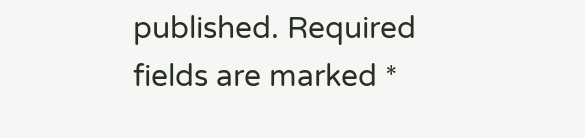published. Required fields are marked *